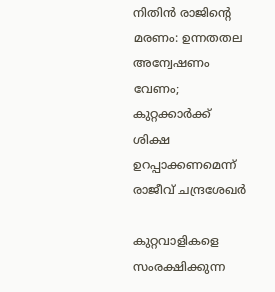നിതിന്‍ രാജിന്റെ മരണം: ഉന്നതതല അന്വേഷണം വേണം; കുറ്റക്കാര്‍ക്ക് ശിക്ഷ ഉറപ്പാക്കണമെന്ന് രാജീവ് ചന്ദ്രശേഖര്‍

കുറ്റവാളികളെ സംരക്ഷിക്കുന്ന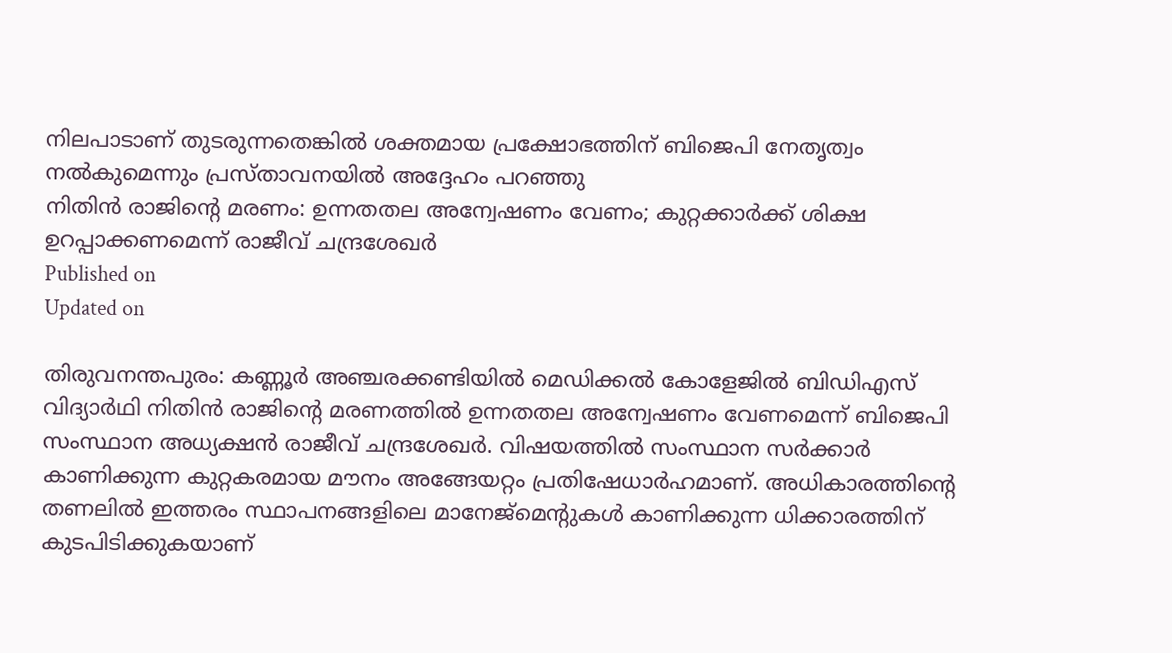നിലപാടാണ് തുടരുന്നതെങ്കില്‍ ശക്തമായ പ്രക്ഷോഭത്തിന് ബിജെപി നേതൃത്വം നല്‍കുമെന്നും പ്രസ്താവനയിൽ അദ്ദേഹം പറഞ്ഞു
നിതിന്‍ രാജിന്റെ മരണം: ഉന്നതതല അന്വേഷണം വേണം; കുറ്റക്കാര്‍ക്ക് ശിക്ഷ ഉറപ്പാക്കണമെന്ന് രാജീവ് ചന്ദ്രശേഖര്‍
Published on
Updated on

തിരുവനന്തപുരം: കണ്ണൂർ അഞ്ചരക്കണ്ടിയിൽ മെഡിക്കൽ കോളേജിൽ ബിഡിഎസ് വിദ്യാർഥി നിതിൻ രാജിന്റെ മരണത്തിൽ ഉന്നതതല അന്വേഷണം വേണമെന്ന് ബിജെപി സംസ്ഥാന അധ്യക്ഷൻ രാജീവ് ചന്ദ്രശേഖര്‍. വിഷയത്തില്‍ സംസ്ഥാന സര്‍ക്കാര്‍ കാണിക്കുന്ന കുറ്റകരമായ മൗനം അങ്ങേയറ്റം പ്രതിഷേധാര്‍ഹമാണ്. അധികാരത്തിന്റെ തണലില്‍ ഇത്തരം സ്ഥാപനങ്ങളിലെ മാനേജ്‌മെന്റുകള്‍ കാണിക്കുന്ന ധിക്കാരത്തിന് കുടപിടിക്കുകയാണ്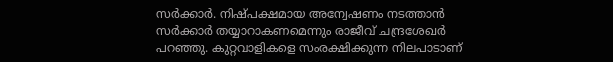സര്‍ക്കാര്‍. നിഷ്പക്ഷമായ അന്വേഷണം നടത്താന്‍ സര്‍ക്കാര്‍ തയ്യാറാകണമെന്നും രാജീവ് ചന്ദ്രശേഖര്‍ പറഞ്ഞു. കുറ്റവാളികളെ സംരക്ഷിക്കുന്ന നിലപാടാണ്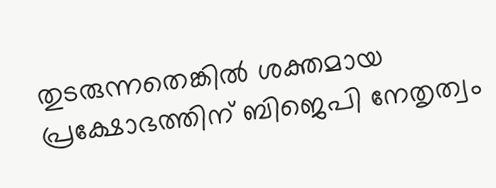തുടരുന്നതെങ്കില്‍ ശക്തമായ പ്രക്ഷോഭത്തിന് ബിജെപി നേതൃത്വം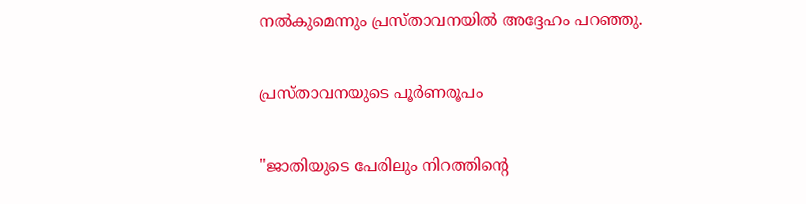നല്‍കുമെന്നും പ്രസ്താവനയിൽ അദ്ദേഹം പറഞ്ഞു.

പ്രസ്താവനയുടെ പൂർണരൂപം

"ജാതിയുടെ പേരിലും നിറത്തിന്റെ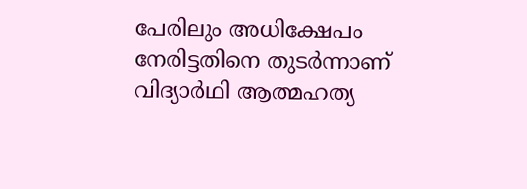പേരിലും അധിക്ഷേപം നേരിട്ടതിനെ തുടര്‍ന്നാണ് വിദ്യാര്‍ഥി ആത്മഹത്യ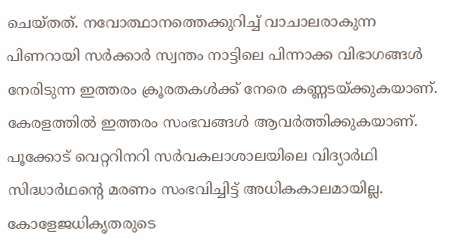ചെയ്തത്. നവോത്ഥാനത്തെക്കുറിച്ച് വാചാലരാകുന്ന പിണറായി സര്‍ക്കാര്‍ സ്വന്തം നാട്ടിലെ പിന്നാക്ക വിഭാഗങ്ങള്‍ നേരിടുന്ന ഇത്തരം ക്രൂരതകള്‍ക്ക് നേരെ കണ്ണടയ്ക്കുകയാണ്. കേരളത്തില്‍ ഇത്തരം സംഭവങ്ങള്‍ ആവര്‍ത്തിക്കുകയാണ്. പൂക്കോട് വെറ്ററിനറി സര്‍വകലാശാലയിലെ വിദ്യാര്‍ഥി സിദ്ധാര്‍ഥന്റെ മരണം സംഭവിച്ചിട്ട് അധികകാലമായില്ല. കോളേജധികൃതരുടെ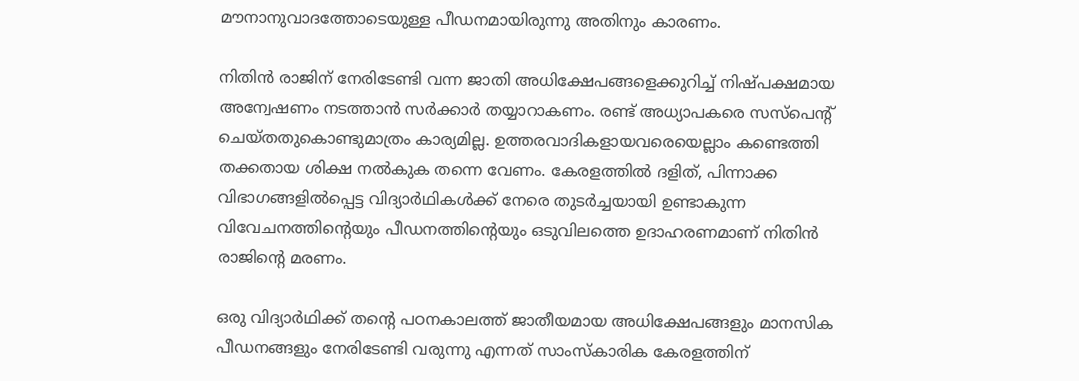മൗനാനുവാദത്തോടെയുള്ള പീഡനമായിരുന്നു അതിനും കാരണം.

നിതിന്‍ രാജിന് നേരിടേണ്ടി വന്ന ജാതി അധിക്ഷേപങ്ങളെക്കുറിച്ച് നിഷ്പക്ഷമായ അന്വേഷണം നടത്താന്‍ സര്‍ക്കാര്‍ തയ്യാറാകണം. രണ്ട് അധ്യാപകരെ സസ്‌പെന്റ് ചെയ്തതുകൊണ്ടുമാത്രം കാര്യമില്ല. ഉത്തരവാദികളായവരെയെല്ലാം കണ്ടെത്തി തക്കതായ ശിക്ഷ നല്‍കുക തന്നെ വേണം. കേരളത്തില്‍ ദളിത്, പിന്നാക്ക വിഭാഗങ്ങളില്‍പ്പെട്ട വിദ്യാര്‍ഥികള്‍ക്ക് നേരെ തുടര്‍ച്ചയായി ഉണ്ടാകുന്ന വിവേചനത്തിന്റെയും പീഡനത്തിന്റെയും ഒടുവിലത്തെ ഉദാഹരണമാണ് നിതിന്‍ രാജിന്റെ മരണം.

ഒരു വിദ്യാര്‍ഥിക്ക് തന്റെ പഠനകാലത്ത് ജാതീയമായ അധിക്ഷേപങ്ങളും മാനസിക പീഡനങ്ങളും നേരിടേണ്ടി വരുന്നു എന്നത് സാംസ്‌കാരിക കേരളത്തിന്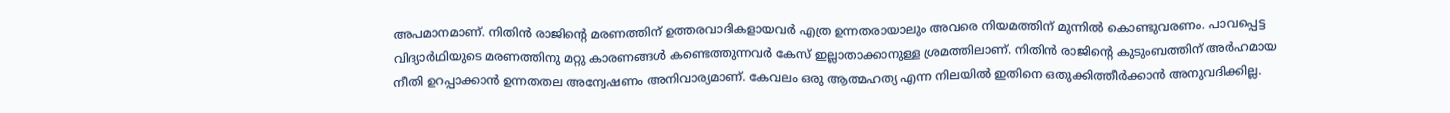അപമാനമാണ്. നിതിന്‍ രാജിന്റെ മരണത്തിന് ഉത്തരവാദികളായവര്‍ എത്ര ഉന്നതരായാലും അവരെ നിയമത്തിന് മുന്നില്‍ കൊണ്ടുവരണം. പാവപ്പെട്ട വിദ്യാര്‍ഥിയുടെ മരണത്തിനു മറ്റു കാരണങ്ങള്‍ കണ്ടെത്തുന്നവര്‍ കേസ് ഇല്ലാതാക്കാനുള്ള ശ്രമത്തിലാണ്. നിതിന്‍ രാജിന്റെ കുടുംബത്തിന് അര്‍ഹമായ നീതി ഉറപ്പാക്കാന്‍ ഉന്നതതല അന്വേഷണം അനിവാര്യമാണ്. കേവലം ഒരു ആത്മഹത്യ എന്ന നിലയില്‍ ഇതിനെ ഒതുക്കിത്തീര്‍ക്കാന്‍ അനുവദിക്കില്ല.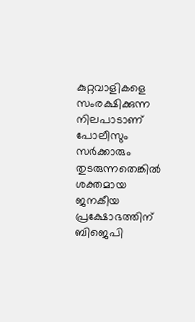കുറ്റവാളികളെ സംരക്ഷിക്കുന്ന നിലപാടാണ് പോലീസും സര്‍ക്കാരും തുടരുന്നതെങ്കില്‍ ശക്തമായ ജനകീയ പ്രക്ഷോഭത്തിന് ബിജെപി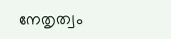നേതൃത്വം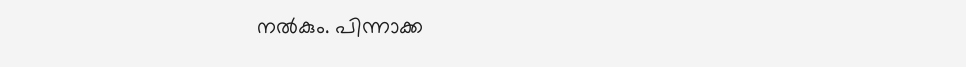നല്‍കും. പിന്നാക്ക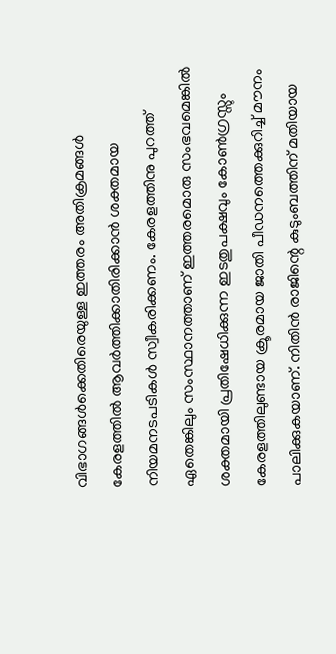വിഭാഗങ്ങള്‍ക്കെതിരെയുള്ള ഇത്തരം അതിക്രമങ്ങള്‍ കേരളത്തില്‍ ആവര്‍ത്തിക്കാതിരിക്കാന്‍ ശക്തമായ നിയമനടപടികള്‍ സ്വീകരിക്കണം. കേരളത്തിനു പുറത്ത് ഏതെങ്കിലും സംസ്ഥാനത്താണ് ഇത്തരമൊരു സംഭവമെങ്കില്‍ ശക്തമായി പ്രതിഷേധിക്കുന്ന ഇടതുപക്ഷവും കോണ്‍ഗ്രസ്സും കേരളത്തിലുണ്ടായ ക്രൂരമായ ജാതി പീഡനത്തെക്കുറിച്ച് മൗനം പാലിക്കുകയാണ്. നിതിന്‍ രാജിന്റെ കുടുംബത്തിന് മതിയായ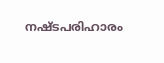നഷ്ടപരിഹാരം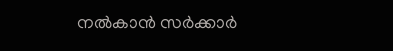നല്‍കാന്‍ സര്‍ക്കാര്‍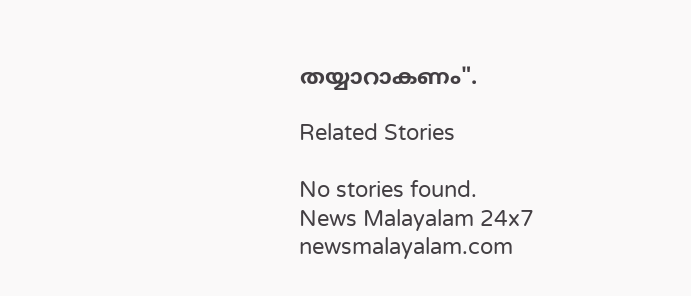തയ്യാറാകണം".

Related Stories

No stories found.
News Malayalam 24x7
newsmalayalam.com